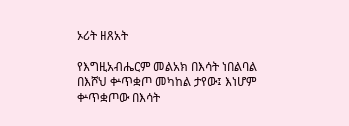ኦሪት ዘጸአት

የእግዚአብሔርም መልአክ በእሳት ነበልባል በእሾህ ቍጥቋጦ መካከል ታየው፤ እነሆም ቍጥቋጦው በእሳት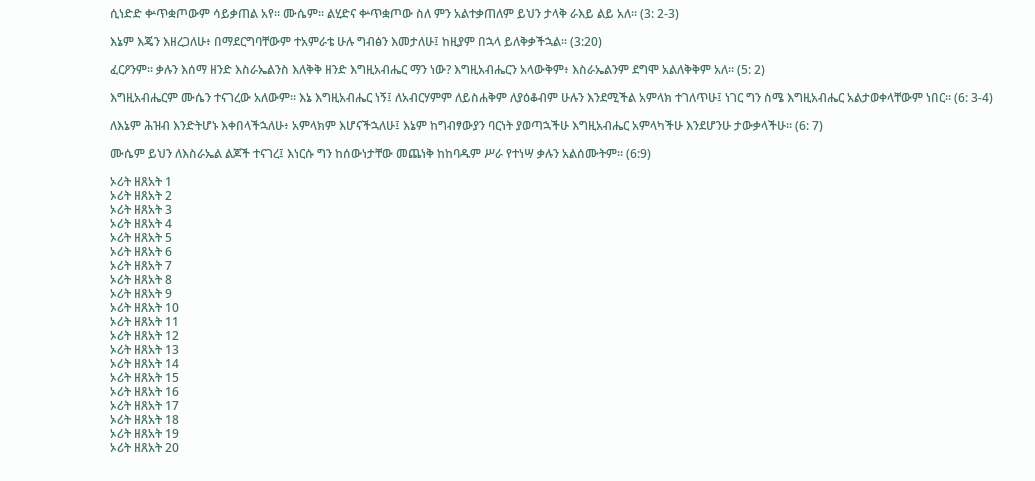ሲነድድ ቍጥቋጦውም ሳይቃጠል አየ። ሙሴም። ልሂድና ቍጥቋጦው ስለ ምን አልተቃጠለም ይህን ታላቅ ራእይ ልይ አለ። (3: 2-3)

እኔም እጄን እዘረጋለሁ፥ በማደርግባቸውም ተአምራቴ ሁሉ ግብፅን እመታለሁ፤ ከዚያም በኋላ ይለቅቃችኋል። (3:20)

ፈርዖንም። ቃሉን እሰማ ዘንድ እስራኤልንስ እለቅቅ ዘንድ እግዚአብሔር ማን ነው? እግዚአብሔርን አላውቅም፥ እስራኤልንም ደግሞ አልለቅቅም አለ። (5: 2)

እግዚአብሔርም ሙሴን ተናገረው አለውም። እኔ እግዚአብሔር ነኝ፤ ለአብርሃምም ለይስሐቅም ለያዕቆብም ሁሉን እንደሚችል አምላክ ተገለጥሁ፤ ነገር ግን ስሜ እግዚአብሔር አልታወቀላቸውም ነበር። (6: 3-4)

ለእኔም ሕዝብ እንድትሆኑ እቀበላችኋለሁ፥ አምላክም እሆናችኋለሁ፤ እኔም ከግብፃውያን ባርነት ያወጣኋችሁ እግዚአብሔር አምላካችሁ እንደሆንሁ ታውቃላችሁ። (6: 7)

ሙሴም ይህን ለእስራኤል ልጆች ተናገረ፤ እነርሱ ግን ከሰውነታቸው መጨነቅ ከከባዱም ሥራ የተነሣ ቃሉን አልሰሙትም። (6:9)

ኦሪት ዘጸአት 1
ኦሪት ዘጸአት 2
ኦሪት ዘጸአት 3
ኦሪት ዘጸአት 4
ኦሪት ዘጸአት 5
ኦሪት ዘጸአት 6
ኦሪት ዘጸአት 7
ኦሪት ዘጸአት 8
ኦሪት ዘጸአት 9
ኦሪት ዘጸአት 10
ኦሪት ዘጸአት 11
ኦሪት ዘጸአት 12
ኦሪት ዘጸአት 13
ኦሪት ዘጸአት 14
ኦሪት ዘጸአት 15
ኦሪት ዘጸአት 16
ኦሪት ዘጸአት 17
ኦሪት ዘጸአት 18
ኦሪት ዘጸአት 19
ኦሪት ዘጸአት 20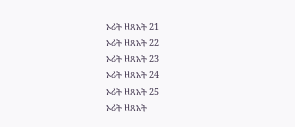ኦሪት ዘጸአት 21
ኦሪት ዘጸአት 22
ኦሪት ዘጸአት 23
ኦሪት ዘጸአት 24
ኦሪት ዘጸአት 25
ኦሪት ዘጸአት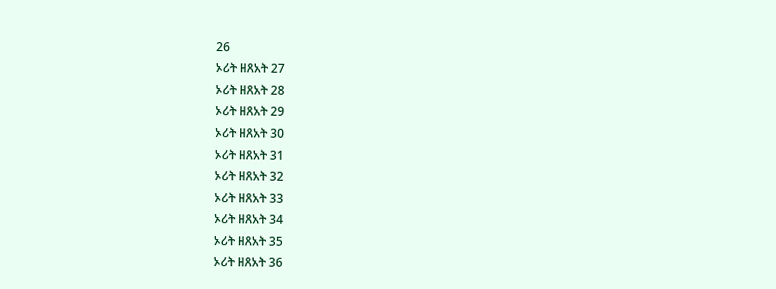26
ኦሪት ዘጸአት 27
ኦሪት ዘጸአት 28
ኦሪት ዘጸአት 29
ኦሪት ዘጸአት 30
ኦሪት ዘጸአት 31
ኦሪት ዘጸአት 32
ኦሪት ዘጸአት 33
ኦሪት ዘጸአት 34
ኦሪት ዘጸአት 35
ኦሪት ዘጸአት 36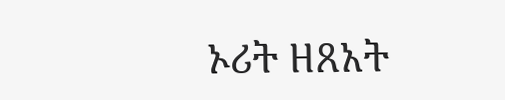ኦሪት ዘጸአት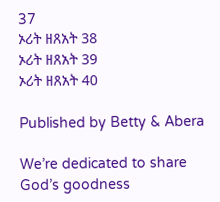37
ኦሪት ዘጸአት 38
ኦሪት ዘጸአት 39
ኦሪት ዘጸአት 40

Published by Betty & Abera

We’re dedicated to share God’s goodness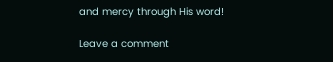and mercy through His word!

Leave a comment